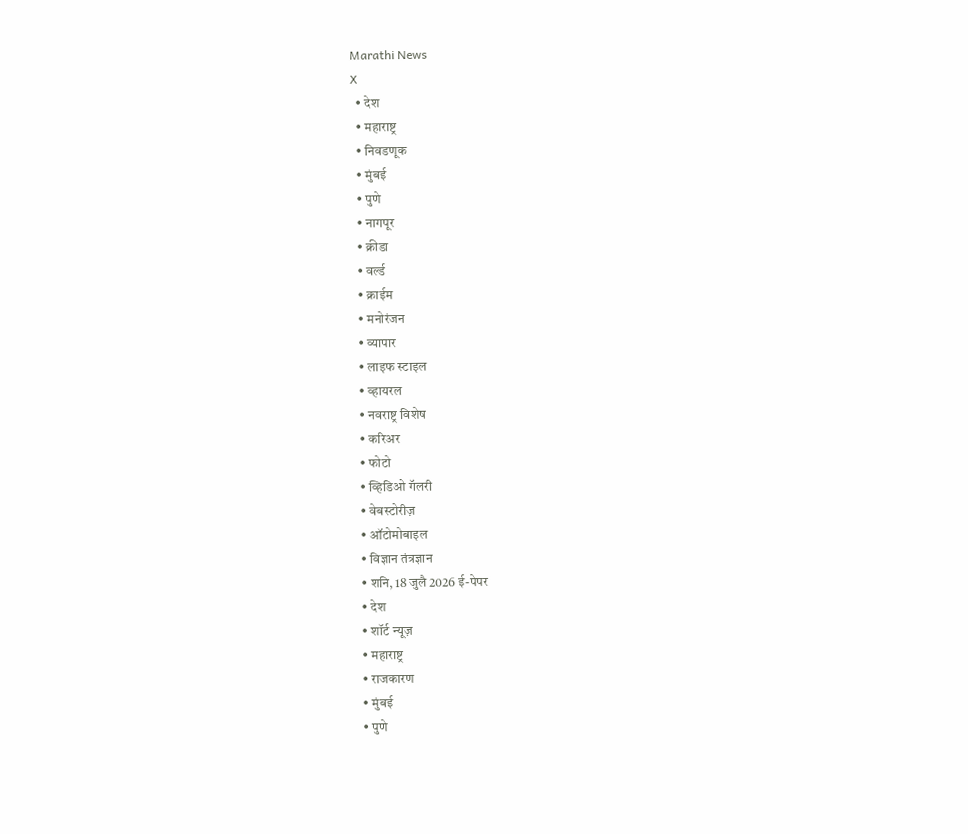Marathi News
X
  • देश
  • महाराष्ट्र
  • निवडणूक
  • मुंबई
  • पुणे
  • नागपूर
  • क्रीडा
  • वर्ल्ड
  • क्राईम
  • मनोरंजन
  • व्यापार
  • लाइफ स्टाइल
  • व्हायरल
  • नवराष्ट्र विशेष
  • करिअर
  • फोटो
  • व्हिडिओ गॅलरी
  • वेबस्टोरीज़
  • ऑटोमोबाइल
  • विज्ञान तंत्रज्ञान
  • शनि, 18 जुलै 2026 ई-पेपर
  • देश
  • शॉर्ट न्यूज़
  • महाराष्ट्र
  • राजकारण
  • मुंबई
  • पुणे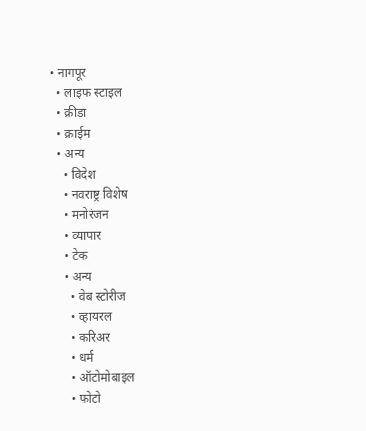• नागपूर
  • लाइफ स्टाइल
  • क्रीडा
  • क्राईम
  • अन्य
    • विदेश
    • नवराष्ट्र विशेष
    • मनोरंजन
    • व्यापार
    • टेक
    • अन्य
      • वेब स्टोरीज
      • व्हायरल
      • करिअर
      • धर्म
      • ऑटोमोबाइल
      • फोटो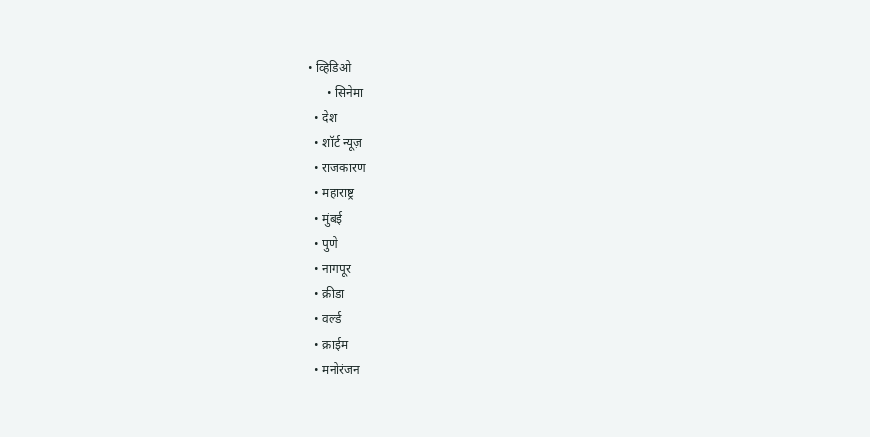• व्हिडिओ
      • सिनेमा
  • देश
  • शॉर्ट न्यूज़
  • राजकारण
  • महाराष्ट्र
  • मुंबई
  • पुणे
  • नागपूर
  • क्रीडा
  • वर्ल्ड
  • क्राईम
  • मनोरंजन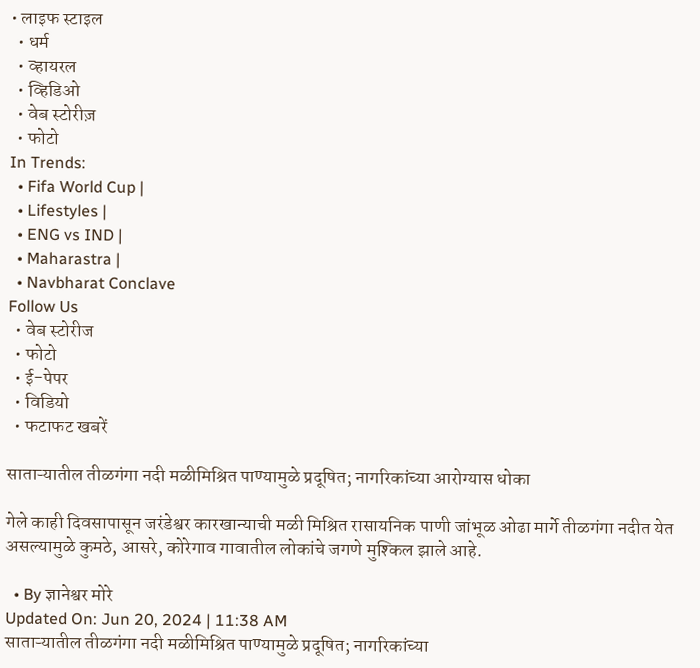• लाइफ स्टाइल
  • धर्म
  • व्हायरल
  • व्हिडिओ
  • वेब स्टोरीज़
  • फोटो
In Trends:
  • Fifa World Cup |
  • Lifestyles |
  • ENG vs IND |
  • Maharastra |
  • Navbharat Conclave
Follow Us
  • वेब स्टोरीज
  • फोटो
  • ई-पेपर
  • विडियो
  • फटाफट खबरें

साताऱ्यातील तीळगंगा नदी मळीमिश्रित पाण्यामुळे प्रदूषित; नागरिकांच्या आरोग्यास धोका

गेले काही दिवसापासून जरंडेश्वर कारखान्याची मळी मिश्रित रासायनिक पाणी जांभूळ ओढा मार्गे तीळगंगा नदीत येत असल्यामुळे कुमठे, आसरे, कोरेगाव गावातील लोकांचे जगणे मुश्किल झाले आहे.

  • By ज्ञानेश्वर मोरे
Updated On: Jun 20, 2024 | 11:38 AM
साताऱ्यातील तीळगंगा नदी मळीमिश्रित पाण्यामुळे प्रदूषित; नागरिकांच्या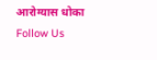आरोग्यास धोका
Follow Us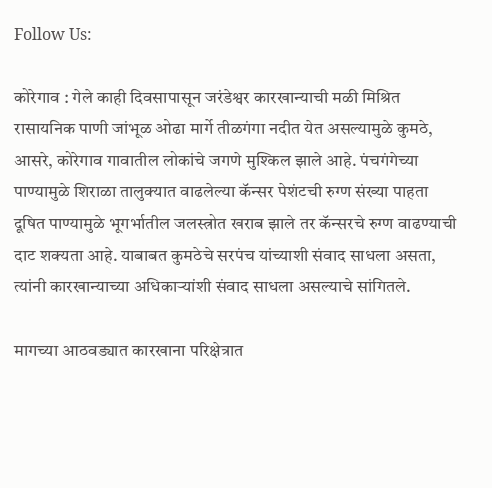Follow Us:

कोरेगाव : गेले काही दिवसापासून जरंडेश्वर कारखान्याची मळी मिश्रित रासायनिक पाणी जांभूळ ओढा मार्गे तीळगंगा नदीत येत असल्यामुळे कुमठे, आसरे, कोरेगाव गावातील लोकांचे जगणे मुश्किल झाले आहे. पंचगंगेच्या पाण्यामुळे शिराळा तालुक्यात वाढलेल्या कॅन्सर पेशंटची रुग्ण संख्या पाहता दूषित पाण्यामुळे भूगर्भातील जलस्त्रोत खराब झाले तर कॅन्सरचे रुग्ण वाढण्याची दाट शक्यता आहे. याबाबत कुमठेचे सरपंच यांच्याशी संवाद साधला असता, त्यांनी कारखान्याच्या अधिकाऱ्यांशी संवाद साधला असल्याचे सांगितले.

मागच्या आठवड्यात कारखाना परिक्षेत्रात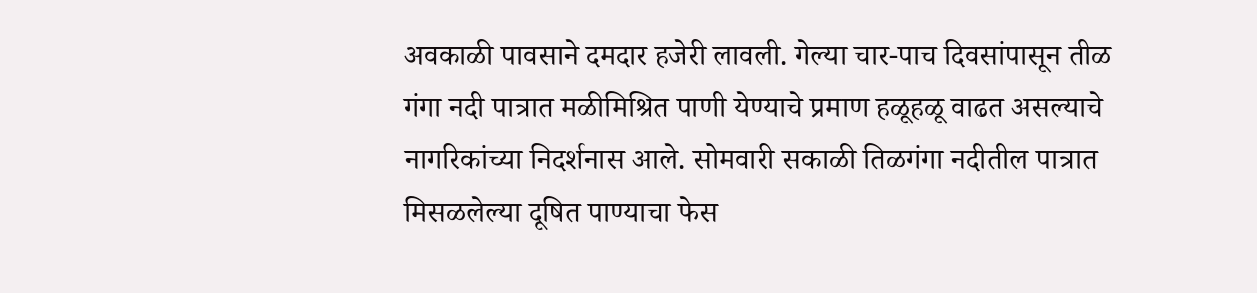अवकाळी पावसाने दमदार हजेरी लावली. गेल्या चार-पाच दिवसांपासून तीळ गंगा नदी पात्रात मळीमिश्रित पाणी येण्याचे प्रमाण हळूहळू वाढत असल्याचे नागरिकांच्या निदर्शनास आले. सोमवारी सकाळी तिळगंगा नदीतील पात्रात मिसळलेल्या दूषित पाण्याचा फेस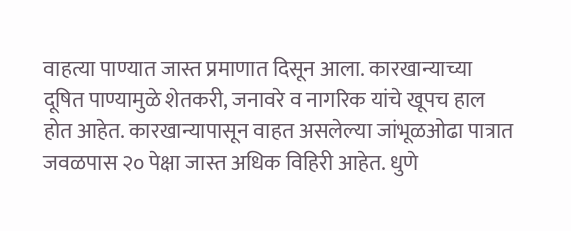वाहत्या पाण्यात जास्त प्रमाणात दिसून आला. कारखान्याच्या दूषित पाण्यामुळे शेतकरी, जनावरे व नागरिक यांचे खूपच हाल होत आहेत. कारखान्यापासून वाहत असलेल्या जांभूळओढा पात्रात जवळपास २० पेक्षा जास्त अधिक विहिरी आहेत. धुणे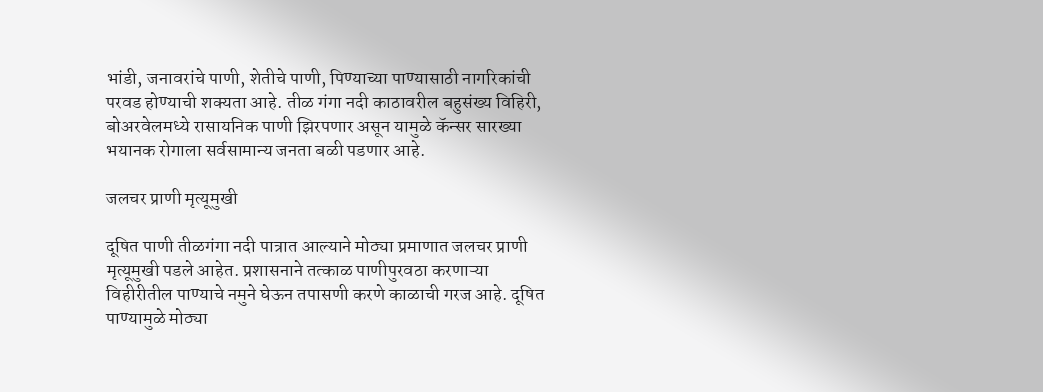भांडी, जनावरांचे पाणी, शेतीचे पाणी, पिण्याच्या पाण्यासाठी नागरिकांची परवड होण्याची शक्यता आहे. तीळ गंगा नदी काठावरील बहुसंख्य विहिरी, बोअरवेलमध्ये रासायनिक पाणी झिरपणार असून यामुळे कॅन्सर सारख्या भयानक रोगाला सर्वसामान्य जनता बळी पडणार आहे.

जलचर प्राणी मृत्यूमुखी

दूषित पाणी तीळगंगा नदी पात्रात आल्याने मोठ्या प्रमाणात जलचर प्राणी मृत्यूमुखी पडले आहेत. प्रशासनाने तत्काळ पाणीपुरवठा करणाऱ्या विहीरीतील पाण्याचे नमुने घेऊन तपासणी करणे काळाची गरज आहे. दूषित पाण्यामुळे मोठ्या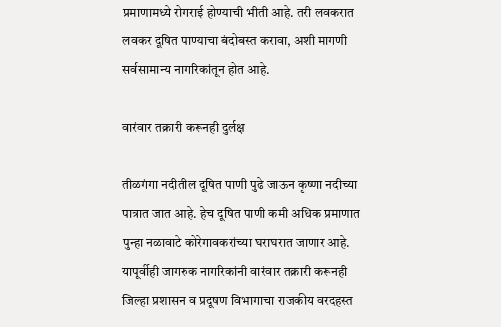प्रमाणामध्ये रोगराई होण्याची भीती आहे. तरी लवकरात लवकर दूषित पाण्याचा बंदोबस्त करावा, अशी मागणी सर्वसामान्य नागरिकांतून होत आहे.

वारंवार तक्रारी करूनही दुर्लक्ष

तीळगंगा नदीतील दूषित पाणी पुढे जाऊन कृष्णा नदीच्या पात्रात जात आहे. हेच दूषित पाणी कमी अधिक प्रमाणात पुन्हा नळावाटे कोरेगावकरांच्या घराघरात जाणार आहे. यापूर्वीही जागरुक नागरिकांनी वारंवार तक्रारी करूनही जिल्हा प्रशासन व प्रदूषण विभागाचा राजकीय वरदहस्त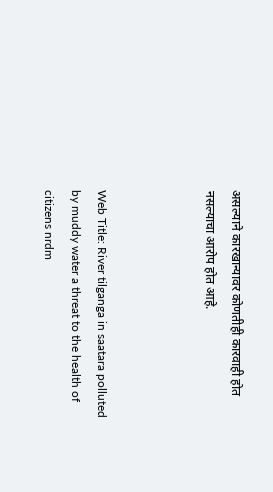असल्याने कारखान्यावर कोणतीही कारवाही होत नसल्याचा आरोप होत आहे.



Web Title: River tilganga in saatara polluted by muddy water a threat to the health of citizens nrdm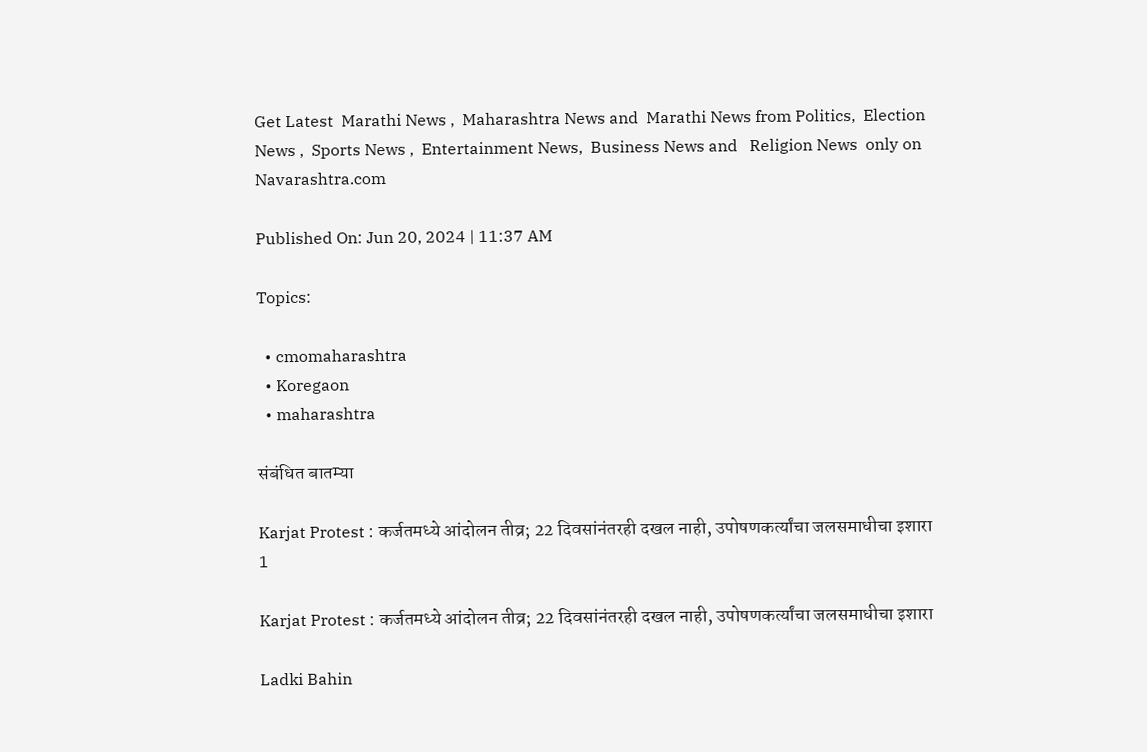Get Latest  Marathi News ,  Maharashtra News and  Marathi News from Politics,  Election News ,  Sports News ,  Entertainment News,  Business News and   Religion News  only on Navarashtra.com

Published On: Jun 20, 2024 | 11:37 AM

Topics:

  • cmomaharashtra
  • Koregaon
  • maharashtra

संबंधित बातम्या

Karjat Protest : कर्जतमध्ये आंदोलन तीव्र; 22 दिवसांनंतरही दखल नाही, उपोषणकर्त्यांचा जलसमाधीचा इशारा
1

Karjat Protest : कर्जतमध्ये आंदोलन तीव्र; 22 दिवसांनंतरही दखल नाही, उपोषणकर्त्यांचा जलसमाधीचा इशारा

Ladki Bahin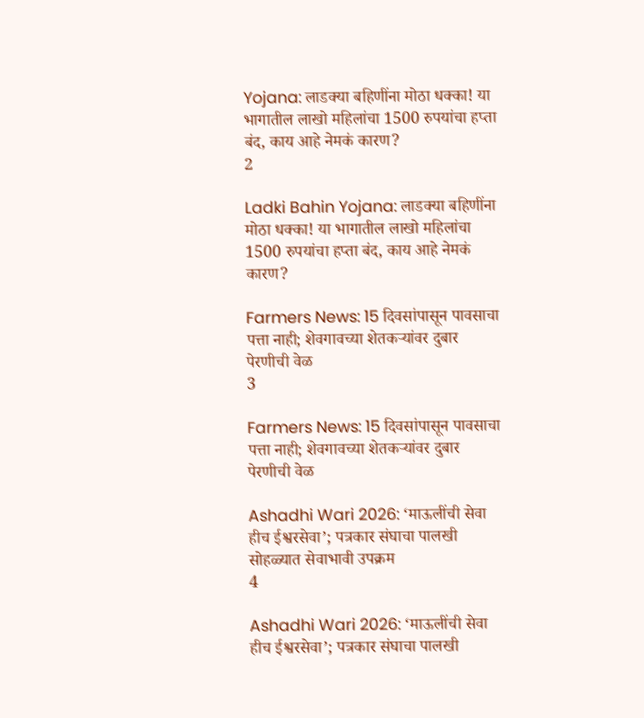Yojana: लाडक्या बहिणींना मोठा धक्का! या भागातील लाखो महिलांचा 1500 रुपयांचा हप्ता बंद, काय आहे नेमकं कारण?
2

Ladki Bahin Yojana: लाडक्या बहिणींना मोठा धक्का! या भागातील लाखो महिलांचा 1500 रुपयांचा हप्ता बंद, काय आहे नेमकं कारण?

Farmers News: 15 दिवसांपासून पावसाचा पत्ता नाही; शेवगावच्या शेतकऱ्यांवर दुबार पेरणीची वेळ
3

Farmers News: 15 दिवसांपासून पावसाचा पत्ता नाही; शेवगावच्या शेतकऱ्यांवर दुबार पेरणीची वेळ

Ashadhi Wari 2026: ‘माऊलींची सेवा हीच ईश्वरसेवा’; पत्रकार संघाचा पालखी सोहळ्यात सेवाभावी उपक्रम
4

Ashadhi Wari 2026: ‘माऊलींची सेवा हीच ईश्वरसेवा’; पत्रकार संघाचा पालखी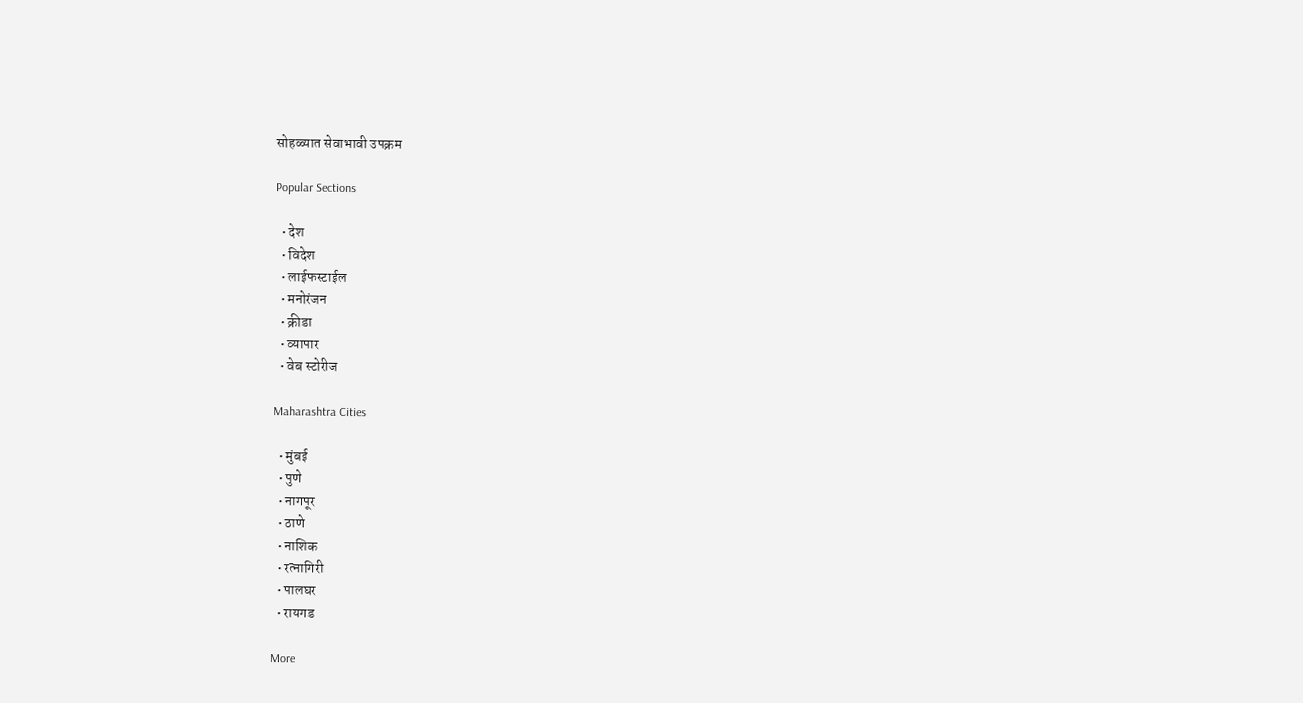सोहळ्यात सेवाभावी उपक्रम

Popular Sections

  • देश
  • विदेश
  • लाईफस्टाईल
  • मनोरंजन
  • क्रीडा
  • व्यापार
  • वेब स्टोरीज

Maharashtra Cities

  • मुंबई
  • पुणे
  • नागपूर
  • ठाणे
  • नाशिक
  • रत्नागिरी
  • पालघर
  • रायगड

More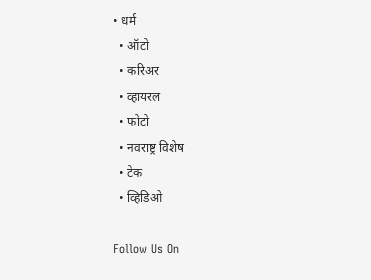• धर्म
  • ऑटो
  • करिअर
  • व्हायरल
  • फोटो
  • नवराष्ट्र विशेष
  • टेक
  • व्हिडिओ

Follow Us On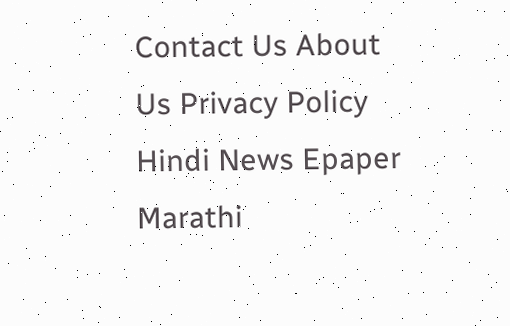Contact Us About Us Privacy Policy
Hindi News Epaper Marathi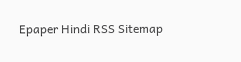Epaper Hindi RSS Sitemap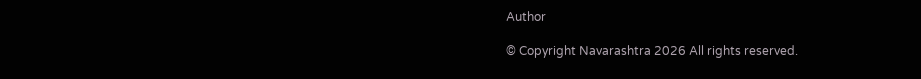Author

© Copyright Navarashtra 2026 All rights reserved.